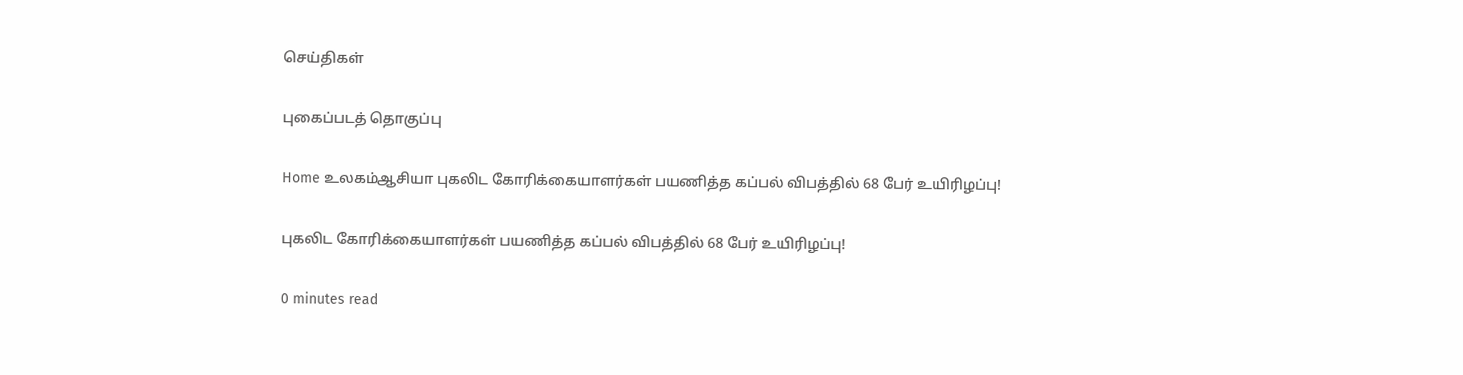செய்திகள்

புகைப்படத் தொகுப்பு

Home உலகம்ஆசியா புகலிட கோரிக்கையாளர்கள் பயணித்த கப்பல் விபத்தில் 68 பேர் உயிரிழப்பு!

புகலிட கோரிக்கையாளர்கள் பயணித்த கப்பல் விபத்தில் 68 பேர் உயிரிழப்பு!

0 minutes read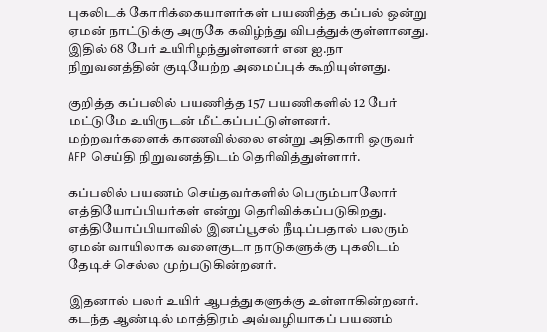புகலிடக் கோரிக்கையாளர்கள் பயணித்த கப்பல் ஒன்று ஏமன் நாட்டுக்கு அருகே கவிழ்ந்து விபத்துக்குள்ளானது. இதில் 68 பேர் உயிரிழந்துள்ளனர் என ஐ.நா நிறுவனத்தின் குடியேற்ற அமைப்புக் கூறியுள்ளது.

குறித்த கப்பலில் பயணித்த 157 பயணிகளில் 12 பேர் மட்டுமே உயிருடன் மீட்கப்பட்டுள்ளனர். மற்றவர்களைக் காணவில்லை என்று அதிகாரி ஒருவர் AFP செய்தி நிறுவனத்திடம் தெரிவித்துள்ளார்.

கப்பலில் பயணம் செய்தவர்களில் பெரும்பாலோர் எத்தியோப்பியர்கள் என்று தெரிவிக்கப்படுகிறது. எத்தியோப்பியாவில் இனப்பூசல் நீடிப்பதால் பலரும் ஏமன் வாயிலாக வளைகுடா நாடுகளுக்கு புகலிடம் தேடிச் செல்ல முற்படுகின்றனர்.

இதனால் பலர் உயிர் ஆபத்துகளுக்கு உள்ளாகின்றனர். கடந்த ஆண்டில் மாத்திரம் அவ்வழியாகப் பயணம்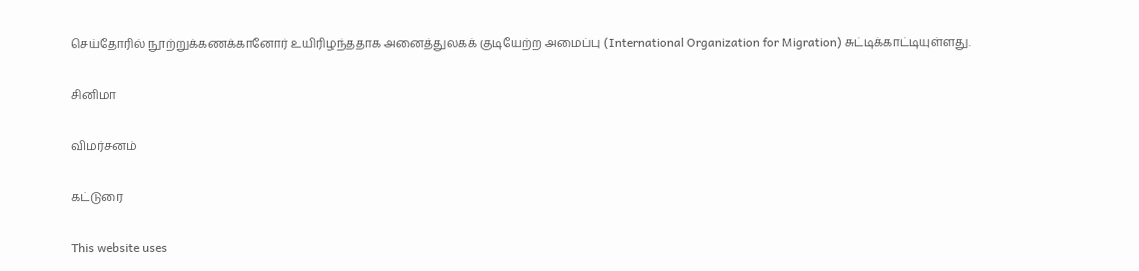செய்தோரில் நூற்றுக்கணக்கானோர் உயிரிழந்ததாக அனைத்துலகக் குடியேற்ற அமைப்பு (International Organization for Migration) சுட்டிக்காட்டியுள்ளது.

சினிமா

விமர்சனம்

கட்டுரை

This website uses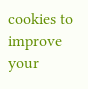cookies to improve your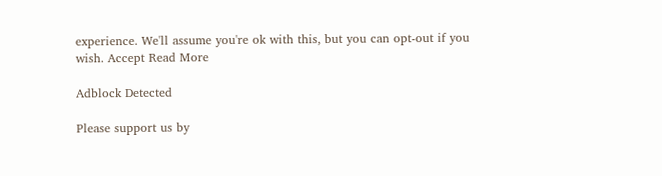experience. We'll assume you're ok with this, but you can opt-out if you wish. Accept Read More

Adblock Detected

Please support us by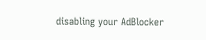disabling your AdBlocker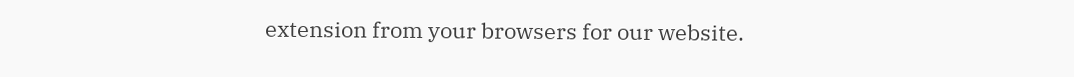extension from your browsers for our website.